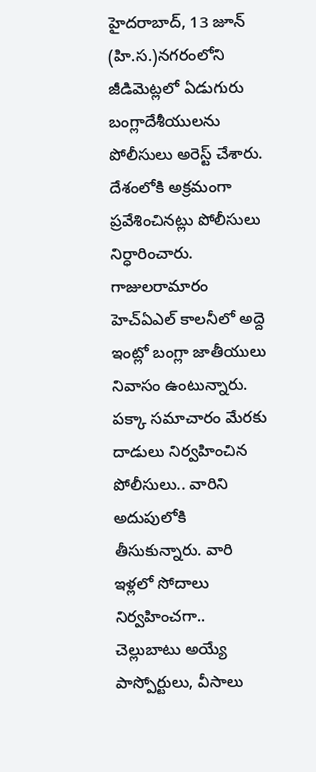హైదరాబాద్, 13 జూన్ (హి.స.)నగరంలోని జీడిమెట్లలో ఏడుగురు బంగ్లాదేశీయులను పోలీసులు అరెస్ట్ చేశారు. దేశంలోకి అక్రమంగా ప్రవేశించినట్లు పోలీసులు నిర్ధారించారు. గాజులరామారం హెచ్ఏఎల్ కాలనీలో అద్దె ఇంట్లో బంగ్లా జాతీయులు నివాసం ఉంటున్నారు. పక్కా సమాచారం మేరకు దాడులు నిర్వహించిన పోలీసులు.. వారిని అదుపులోకి తీసుకున్నారు. వారి ఇళ్లలో సోదాలు నిర్వహించగా.. చెల్లుబాటు అయ్యే పాస్పోర్టులు, వీసాలు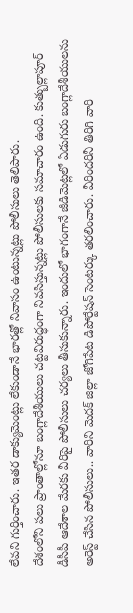లేవని గుర్తించారు. ఇతర డాక్యుమెంట్లు లేకుండానే భారత్లో నివాసం ఉంటున్నట్లు పోలీసులు తెలిపారు.
దేశంలోని పలు ప్రాంతాల్లోనూ బంగ్లాదేశీయులు చట్టవిరుద్ధంగా నివసిస్తున్నట్లు పోలీసులకు సమాచారం ఉంది. కుత్బుల్లాపూర్ డీసీపీ ఆదేశాల మేరకు వీరిపై పోలీసులు చర్యలు తీసుకున్నారు. ఇందులో భాగంగానే జీడిమెట్లలో ఏడుగురు బంగ్లాదేశీయులను అరెస్ట్ చేసిన పోలీసులు.. వారిని మెదక్ జిల్లా జోగిపేట డిపోర్టేషన్ సెంటర్కు తరలించారు. వీరిందరినీ తిరిగి వారి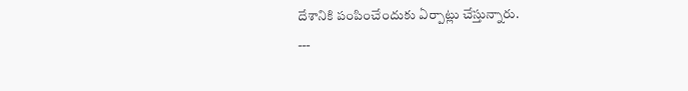దేశానికి పంపించేందుకు ఏర్పాట్లు చేస్తున్నారు.
---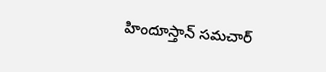హిందూస్తాన్ సమచార్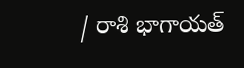/ రాశి భాగాయత్